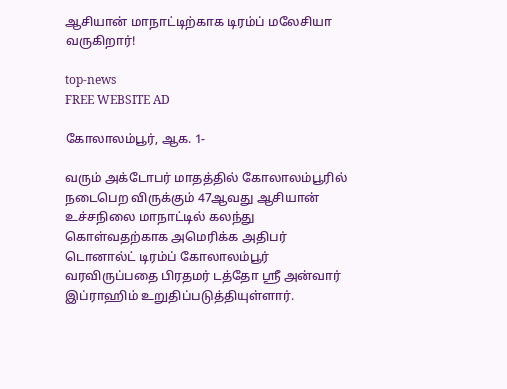ஆசியான் மாநாட்டிற்காக டிரம்ப் மலேசியா வருகிறார்!

top-news
FREE WEBSITE AD

கோலாலம்பூர், ஆக. 1-

வரும் அக்டோபர் மாதத்தில் கோலாலம்பூரில் நடைபெற விருக்கும் 47ஆவது ஆசியான் உச்சநிலை மாநாட்டில் கலந்து கொள்வதற்காக அமெரிக்க அதிபர் டொனால்ட் டிரம்ப் கோலாலம்பூர் வரவிருப்பதை பிரதமர் டத்தோ ஸ்ரீ அன்வார் இப்ராஹிம் உறுதிப்படுத்தியுள்ளார்.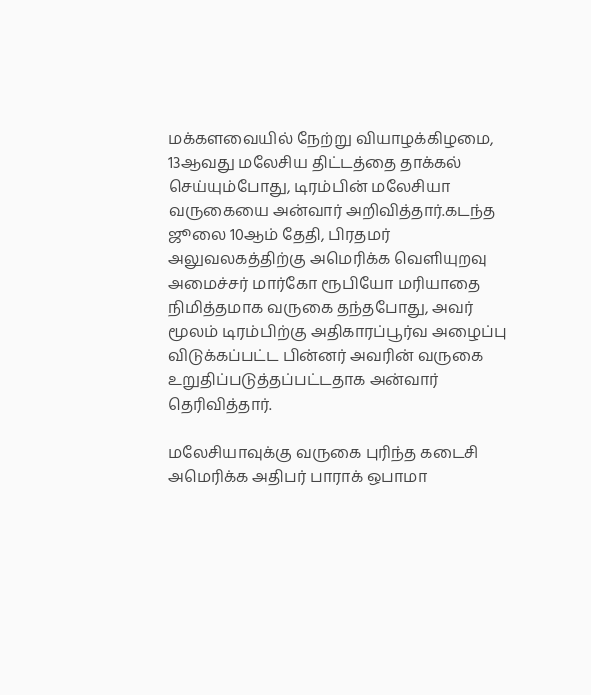மக்களவையில் நேற்று வியாழக்கிழமை, 13ஆவது மலேசிய திட்டத்தை தாக்கல் செய்யும்போது, டிரம்பின் மலேசியா வருகையை அன்வார் அறிவித்தார்.கடந்த ஜூலை 10ஆம் தேதி, பிரதமர் அலுவலகத்திற்கு அமெரிக்க வெளியுறவு அமைச்சர் மார்கோ ரூபியோ மரியாதை நிமித்தமாக வருகை தந்தபோது, அவர் மூலம் டிரம்பிற்கு அதிகாரப்பூர்வ அழைப்பு விடுக்கப்பட்ட பின்னர் அவரின் வருகை உறுதிப்படுத்தப்பட்டதாக அன்வார் தெரிவித்தார்.

மலேசியாவுக்கு வருகை புரிந்த கடைசி அமெரிக்க அதிபர் பாராக் ஒபாமா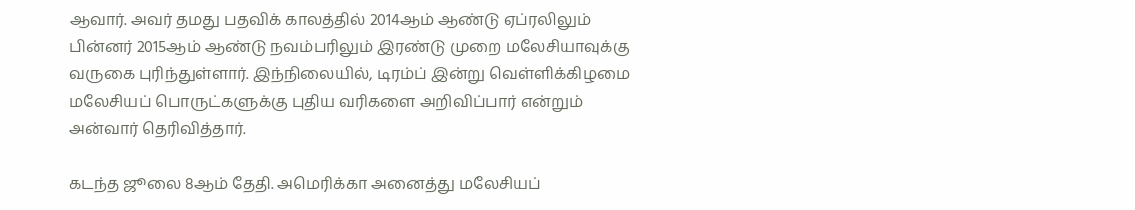ஆவார். அவர் தமது பதவிக் காலத்தில் 2014ஆம் ஆண்டு ஏப்ரலிலும் பின்னர் 2015ஆம் ஆண்டு நவம்பரிலும் இரண்டு முறை மலேசியாவுக்கு வருகை புரிந்துள்ளார். இந்நிலையில், டிரம்ப் இன்று வெள்ளிக்கிழமை மலேசியப் பொருட்களுக்கு புதிய வரிகளை அறிவிப்பார் என்றும் அன்வார் தெரிவித்தார்.

கடந்த ஜூலை 8ஆம் தேதி. அமெரிக்கா அனைத்து மலேசியப்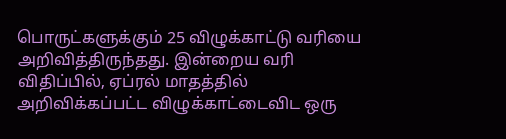பொருட்களுக்கும் 25 விழுக்காட்டு வரியை அறிவித்திருந்தது. இன்றைய வரி விதிப்பில், ஏப்ரல் மாதத்தில் அறிவிக்கப்பட்ட விழுக்காட்டைவிட ஒரு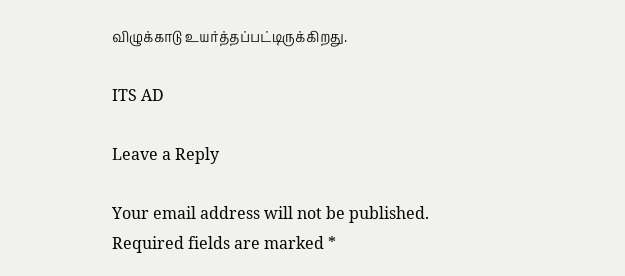விழுக்காடு உயர்த்தப்பட்டிருக்கிறது.

ITS AD

Leave a Reply

Your email address will not be published. Required fields are marked *